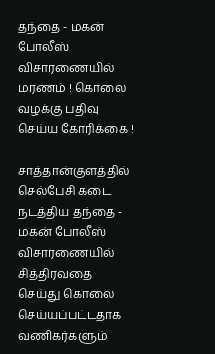தந்தை - மகன் போலீஸ் விசாரணையில் மரணம் ! கொலை வழக்கு பதிவு செய்ய கோரிக்கை !

சாத்தான்குளத்தில் செல்பேசி கடை நடத்திய தந்தை - மகன் போலீஸ் விசாரணையில் சித்திரவதை செய்து கொலை செய்யப்பட்டதாக வணிகர்களும்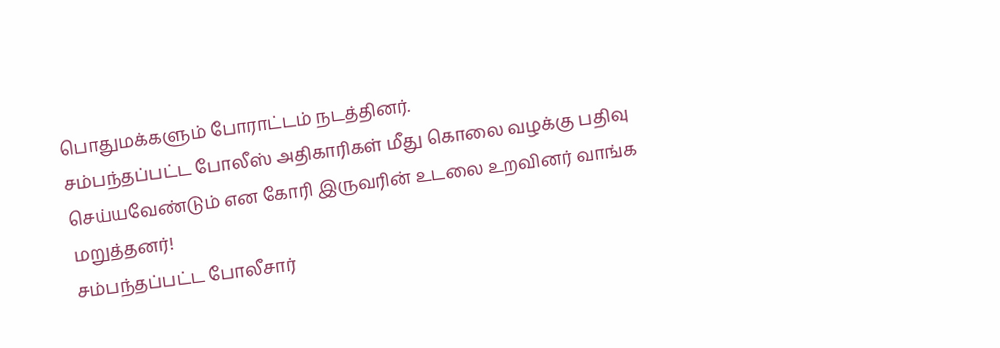பொதுமக்களும் போராட்டம் நடத்தினர்.
சம்பந்தப்பட்ட போலீஸ் அதிகாரிகள் மீது கொலை வழக்கு பதிவு செய்யவேண்டும் என கோரி இருவரின் உடலை உறவினர் வாங்க மறுத்தனர்!
சம்பந்தப்பட்ட போலீசார்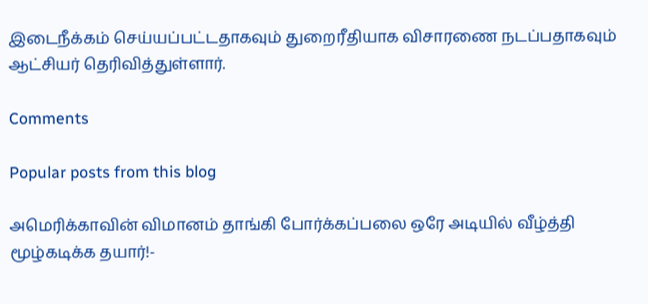இடைநீக்கம் செய்யப்பட்டதாகவும் துறைரீதியாக விசாரணை நடப்பதாகவும் ஆட்சியர் தெரிவித்துள்ளார்.

Comments

Popular posts from this blog

அமெரிக்காவின் விமானம் தாங்கி போர்க்கப்பலை ஒரே அடியில் வீழ்த்தி மூழ்கடிக்க தயார்!-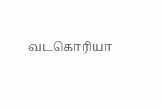வடகொரியா